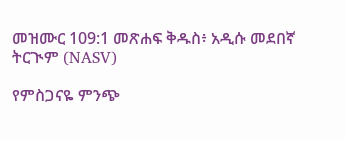መዝሙር 109:1 መጽሐፍ ቅዱስ፥ አዲሱ መደበኛ ትርጒም (NASV)

የምስጋናዬ ምንጭ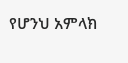የሆንህ አምላክ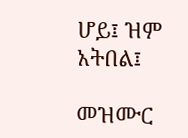ሆይ፤ ዝም አትበል፤

መዝሙር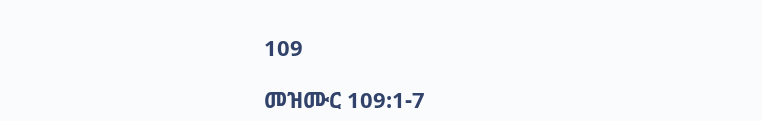109

መዝሙር 109:1-7